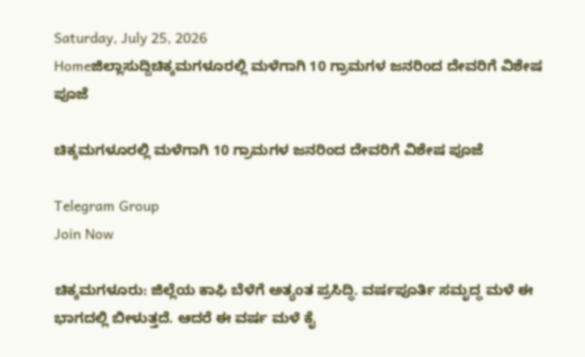Saturday, July 25, 2026
Homeಜಿಲ್ಲಾಸುದ್ದಿಚಿಕ್ಕಮಗಳೂರಲ್ಲಿ ಮಳೆಗಾಗಿ 10 ಗ್ರಾಮಗಳ ಜನರಿಂದ ದೇವರಿಗೆ ವಿಶೇಷ ಪೂಜೆ

ಚಿಕ್ಕಮಗಳೂರಲ್ಲಿ ಮಳೆಗಾಗಿ 10 ಗ್ರಾಮಗಳ ಜನರಿಂದ ದೇವರಿಗೆ ವಿಶೇಷ ಪೂಜೆ

Telegram Group
Join Now

ಚಿಕ್ಕಮಗಳೂರು: ಜಿಲ್ಲೆಯ ಕಾಫಿ ಬೆಳೆಗೆ ಅತ್ಯಂತ ಪ್ರಸಿದ್ಧಿ. ವರ್ಷಪೂರ್ತಿ ಸಮೃದ್ಧ ಮಳೆ ಈ ಭಾಗದಲ್ಲಿ ಬೀಳುತ್ತದೆ. ಆದರೆ ಈ ವರ್ಷ ಮಳೆ ಕೈ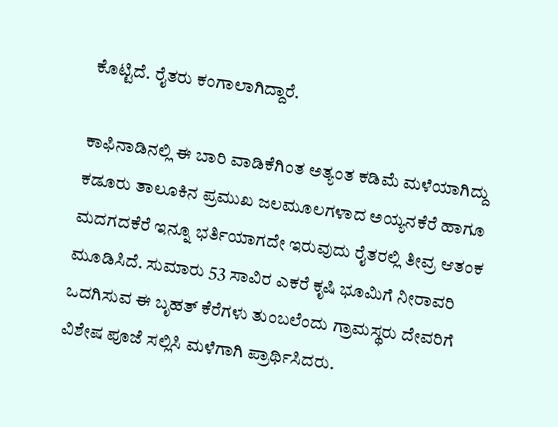ಕೊಟ್ಟಿದೆ. ರೈತರು ಕಂಗಾಲಾಗಿದ್ದಾರೆ.

ಕಾಫಿನಾಡಿನಲ್ಲಿ ಈ ಬಾರಿ ವಾಡಿಕೆಗಿಂತ ಅತ್ಯಂತ ಕಡಿಮೆ ಮಳೆಯಾಗಿದ್ದು ಕಡೂರು ತಾಲೂಕಿನ ಪ್ರಮುಖ ಜಲಮೂಲಗಳಾದ ಅಯ್ಯನಕೆರೆ ಹಾಗೂ ಮದಗದಕೆರೆ ಇನ್ನೂ ಭರ್ತಿಯಾಗದೇ ಇರುವುದು ರೈತರಲ್ಲಿ ತೀವ್ರ ಆತಂಕ ಮೂಡಿಸಿದೆ. ಸುಮಾರು 53 ಸಾವಿರ ಎಕರೆ ಕೃಷಿ ಭೂಮಿಗೆ ನೀರಾವರಿ ಒದಗಿಸುವ ಈ ಬೃಹತ್ ಕೆರೆಗಳು ತುಂಬಲೆಂದು ಗ್ರಾಮಸ್ಥರು ದೇವರಿಗೆ ವಿಶೇಷ ಪೂಜೆ ಸಲ್ಲಿಸಿ ಮಳೆಗಾಗಿ ಪ್ರಾರ್ಥಿಸಿದರು.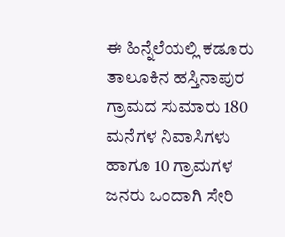ಈ ಹಿನ್ನೆಲೆಯಲ್ಲಿ ಕಡೂರು ತಾಲೂಕಿನ ಹಸ್ತಿನಾಪುರ ಗ್ರಾಮದ ಸುಮಾರು 180 ಮನೆಗಳ ನಿವಾಸಿಗಳು ಹಾಗೂ 10 ಗ್ರಾಮಗಳ ಜನರು ಒಂದಾಗಿ ಸೇರಿ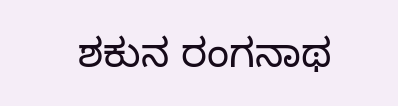ಶಕುನ ರಂಗನಾಥ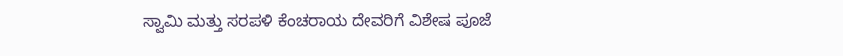ಸ್ವಾಮಿ ಮತ್ತು ಸರಪಳಿ ಕೆಂಚರಾಯ ದೇವರಿಗೆ ವಿಶೇಷ ಪೂಜೆ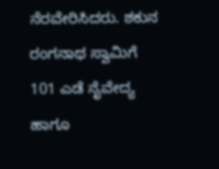ನೆರವೇರಿಸಿದರು. ಶಕುನ ರಂಗನಾಥ ಸ್ವಾಮಿಗೆ 101 ಎಡೆ ನೈವೇದ್ಯ ಹಾಗೂ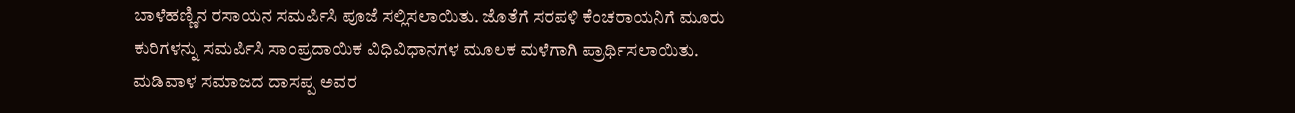ಬಾಳೆಹಣ್ಣಿನ ರಸಾಯನ ಸಮರ್ಪಿಸಿ ಪೂಜೆ ಸಲ್ಲಿಸಲಾಯಿತು. ಜೊತೆಗೆ ಸರಪಳಿ ಕೆಂಚರಾಯನಿಗೆ ಮೂರು ಕುರಿಗಳನ್ನು ಸಮರ್ಪಿಸಿ ಸಾಂಪ್ರದಾಯಿಕ ವಿಧಿವಿಧಾನಗಳ ಮೂಲಕ ಮಳೆಗಾಗಿ ಪ್ರಾರ್ಥಿಸಲಾಯಿತು. ಮಡಿವಾಳ ಸಮಾಜದ ದಾಸಪ್ಪ ಅವರ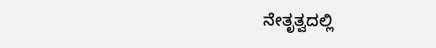ನೇತೃತ್ವದಲ್ಲಿ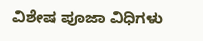ವಿಶೇಷ ಪೂಜಾ ವಿಧಿಗಳು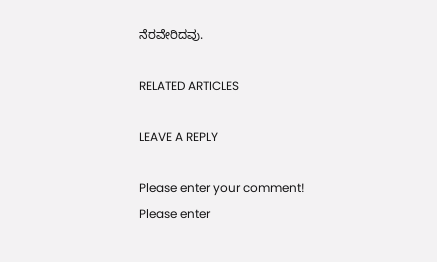ನೆರವೇರಿದವು.

RELATED ARTICLES

LEAVE A REPLY

Please enter your comment!
Please enter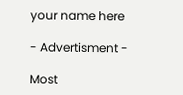your name here

- Advertisment -

Most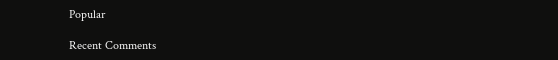Popular

Recent Comments